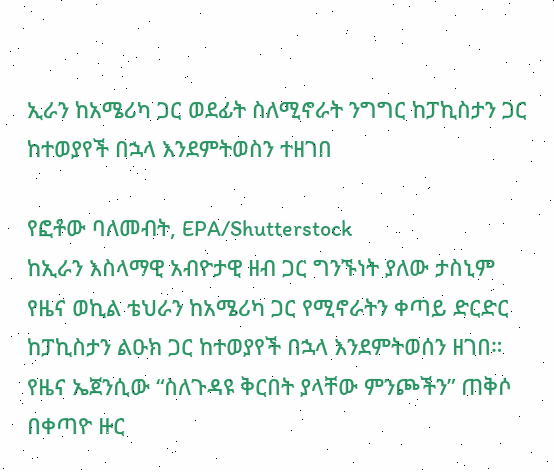ኢራን ከአሜሪካ ጋር ወደፊት ስለሚኖራት ንግግር ከፓኪስታን ጋር ከተወያየች በኋላ እንደምትወስን ተዘገበ

የፎቶው ባለመብት, EPA/Shutterstock
ከኢራን እስላማዊ አብዮታዊ ዘብ ጋር ግንኙነት ያለው ታስኒም የዜና ወኪል ቴህራን ከአሜሪካ ጋር የሚኖራትን ቀጣይ ድርድር ከፓኪስታን ልዑክ ጋር ከተወያየች በኋላ እንደምትወሰን ዘገበ።
የዜና ኤጀንሲው “ስለጉዳዩ ቅርበት ያላቸው ምንጮችን” ጠቅሶ በቀጣዮ ዙር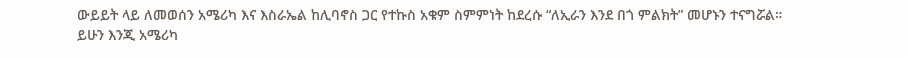ውይይት ላይ ለመወሰን አሜሪካ እና እስራኤል ከሊባኖስ ጋር የተኩስ አቁም ስምምነት ከደረሱ “ለኢራን እንደ በጎ ምልክት” መሆኑን ተናግሯል።
ይሁን እንጂ አሜሪካ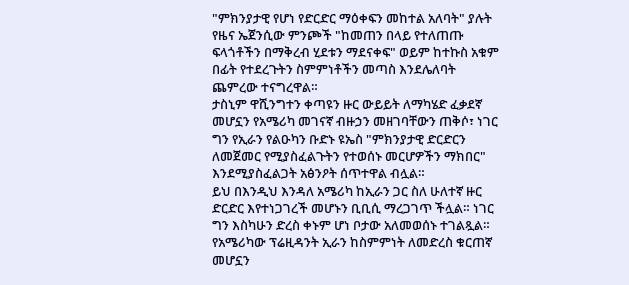"ምክንያታዊ የሆነ የድርድር ማዕቀፍን መከተል አለባት" ያሉት የዜና ኤጀንሲው ምንጮች "ከመጠን በላይ የተለጠጡ ፍላጎቶችን በማቅረብ ሂደቱን ማደናቀፍ" ወይም ከተኩስ አቁም በፊት የተደረጉትን ስምምነቶችን መጣስ እንደሌለባት ጨምረው ተናግረዋል።
ታስኒም ዋሺንግተን ቀጣዩን ዙር ውይይት ለማካሄድ ፈቃደኛ መሆኗን የአሜሪካ መገናኛ ብዙኃን መዘገባቸውን ጠቅሶ፣ ነገር ግን የኢራን የልዑካን ቡድኑ ዩኤስ "ምክንያታዊ ድርድርን ለመጀመር የሚያስፈልጉትን የተወሰኑ መርሆዎችን ማክበር" እንደሚያስፈልጋት አፅንዖት ሰጥተዋል ብሏል።
ይህ በእንዲህ እንዳለ አሜሪካ ከኢራን ጋር ስለ ሁለተኛ ዙር ድርድር እየተነጋገረች መሆኑን ቢቢሲ ማረጋገጥ ችሏል። ነገር ግን እስካሁን ድረስ ቀኑም ሆነ ቦታው አለመወሰኑ ተገልጿል።
የአሜሪካው ፕሬዚዳንት ኢራን ከስምምነት ለመድረስ ቁርጠኛ መሆኗን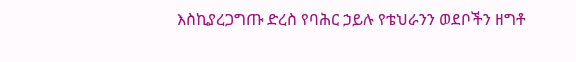እስኪያረጋግጡ ድረስ የባሕር ኃይሉ የቴህራንን ወደቦችን ዘግቶ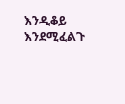እንዲቆይ እንደሚፈልጉ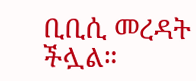ቢቢሲ መረዳት ችሏል።